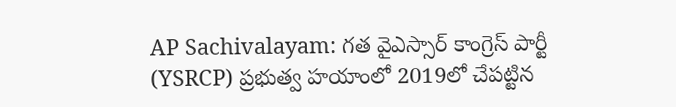AP Sachivalayam: గత వైఎస్సార్ కాంగ్రెస్ పార్టీ (YSRCP) ప్రభుత్వ హయాంలో 2019లో చేపట్టిన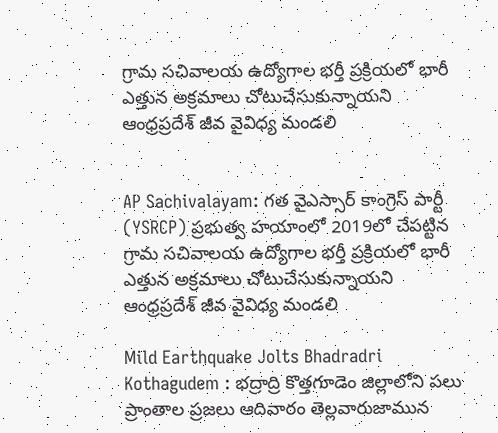గ్రామ సచివాలయ ఉద్యోగాల భర్తీ ప్రక్రియలో భారీ ఎత్తున అక్రమాలు చోటుచేసుకున్నాయని ఆంధ్రప్రదేశ్ జీవ వైవిధ్య మండలి


AP Sachivalayam: గత వైఎస్సార్ కాంగ్రెస్ పార్టీ (YSRCP) ప్రభుత్వ హయాంలో 2019లో చేపట్టిన గ్రామ సచివాలయ ఉద్యోగాల భర్తీ ప్రక్రియలో భారీ ఎత్తున అక్రమాలు చోటుచేసుకున్నాయని ఆంధ్రప్రదేశ్ జీవ వైవిధ్య మండలి

Mild Earthquake Jolts Bhadradri Kothagudem : భద్రాద్రి కొత్తగూడెం జిల్లాలోని పలు ప్రాంతాల ప్రజలు ఆదివారం తెల్లవారుజామున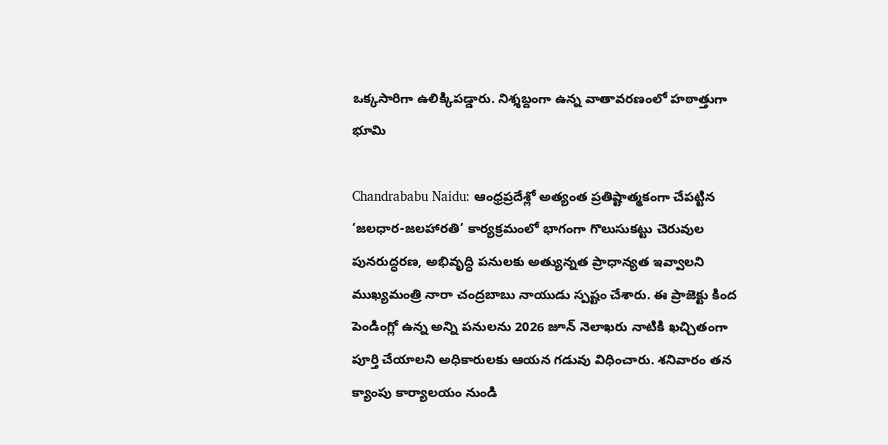ఒక్కసారిగా ఉలిక్కిపడ్డారు. నిశ్శబ్దంగా ఉన్న వాతావరణంలో హఠాత్తుగా భూమి

Chandrababu Naidu: ఆంధ్రప్రదేశ్లో అత్యంత ప్రతిష్టాత్మకంగా చేపట్టిన ‘జలధార-జలహారతి’ కార్యక్రమంలో భాగంగా గొలుసుకట్టు చెరువుల పునరుద్ధరణ, అభివృద్ధి పనులకు అత్యున్నత ప్రాధాన్యత ఇవ్వాలని ముఖ్యమంత్రి నారా చంద్రబాబు నాయుడు స్పష్టం చేశారు. ఈ ప్రాజెక్టు కింద పెండింగ్లో ఉన్న అన్ని పనులను 2026 జూన్ నెలాఖరు నాటికి ఖచ్చితంగా పూర్తి చేయాలని అధికారులకు ఆయన గడువు విధించారు. శనివారం తన క్యాంపు కార్యాలయం నుండి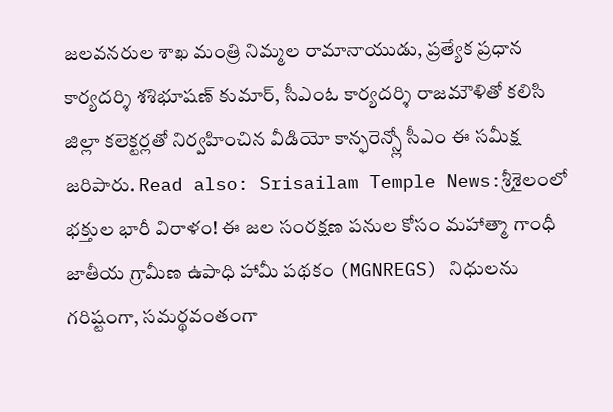జలవనరుల శాఖ మంత్రి నిమ్మల రామానాయుడు, ప్రత్యేక ప్రధాన కార్యదర్శి శశిభూషణ్ కుమార్, సీఎంఓ కార్యదర్శి రాజమౌళితో కలిసి జిల్లా కలెక్టర్లతో నిర్వహించిన వీడియో కాన్ఫరెన్స్లో సీఎం ఈ సమీక్ష జరిపారు. Read also: Srisailam Temple News:శ్రీశైలంలో భక్తుల భారీ విరాళం! ఈ జల సంరక్షణ పనుల కోసం మహాత్మా గాంధీ జాతీయ గ్రామీణ ఉపాధి హామీ పథకం (MGNREGS) నిధులను గరిష్టంగా, సమర్థవంతంగా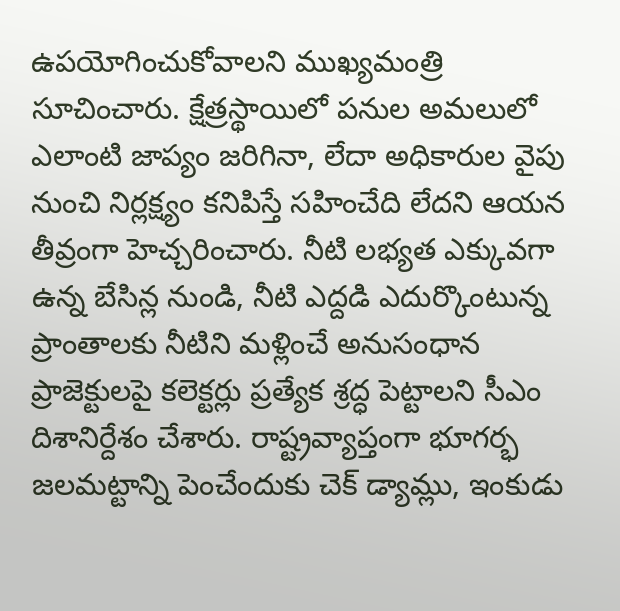ఉపయోగించుకోవాలని ముఖ్యమంత్రి సూచించారు. క్షేత్రస్థాయిలో పనుల అమలులో ఎలాంటి జాప్యం జరిగినా, లేదా అధికారుల వైపు నుంచి నిర్లక్ష్యం కనిపిస్తే సహించేది లేదని ఆయన తీవ్రంగా హెచ్చరించారు. నీటి లభ్యత ఎక్కువగా ఉన్న బేసిన్ల నుండి, నీటి ఎద్దడి ఎదుర్కొంటున్న ప్రాంతాలకు నీటిని మళ్లించే అనుసంధాన ప్రాజెక్టులపై కలెక్టర్లు ప్రత్యేక శ్రద్ధ పెట్టాలని సీఎం దిశానిర్దేశం చేశారు. రాష్ట్రవ్యాప్తంగా భూగర్భ జలమట్టాన్ని పెంచేందుకు చెక్ డ్యామ్లు, ఇంకుడు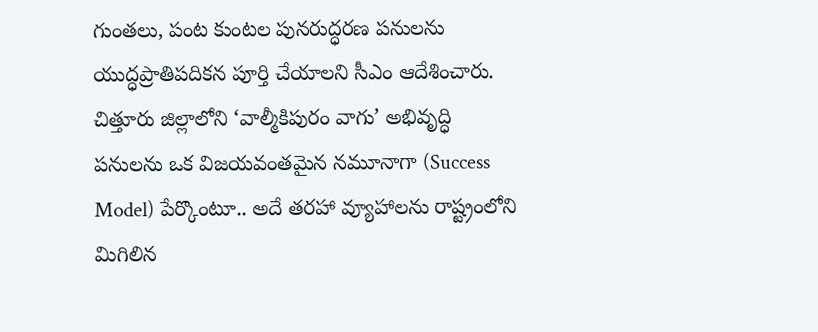గుంతలు, పంట కుంటల పునరుద్ధరణ పనులను యుద్ధప్రాతిపదికన పూర్తి చేయాలని సీఎం ఆదేశించారు. చిత్తూరు జిల్లాలోని ‘వాల్మీకిపురం వాగు’ అభివృద్ధి పనులను ఒక విజయవంతమైన నమూనాగా (Success Model) పేర్కొంటూ.. అదే తరహా వ్యూహాలను రాష్ట్రంలోని మిగిలిన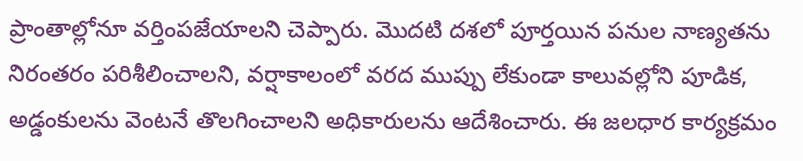ప్రాంతాల్లోనూ వర్తింపజేయాలని చెప్పారు. మొదటి దశలో పూర్తయిన పనుల నాణ్యతను నిరంతరం పరిశీలించాలని, వర్షాకాలంలో వరద ముప్పు లేకుండా కాలువల్లోని పూడిక, అడ్డంకులను వెంటనే తొలగించాలని అధికారులను ఆదేశించారు. ఈ జలధార కార్యక్రమం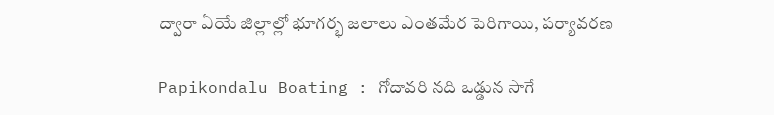ద్వారా ఏయే జిల్లాల్లో భూగర్భ జలాలు ఎంతమేర పెరిగాయి, పర్యావరణ

Papikondalu Boating : గోదావరి నది ఒడ్డున సాగే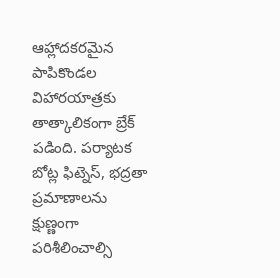ఆహ్లాదకరమైన పాపికొండల విహారయాత్రకు తాత్కాలికంగా బ్రేక్ పడింది. పర్యాటక బోట్ల ఫిట్నెస్, భద్రతా ప్రమాణాలను క్షుణ్ణంగా పరిశీలించాల్సి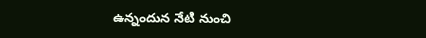ఉన్నందున నేటి నుంచి